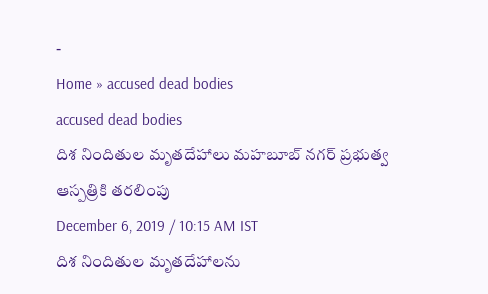-
Home » accused dead bodies
accused dead bodies
దిశ నిందితుల మృతదేహాలు మహబూబ్ నగర్ ప్రభుత్వ ఆస్పత్రికి తరలింపు
December 6, 2019 / 10:15 AM IST
దిశ నిందితుల మృతదేహాలను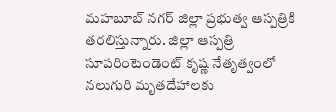మహబూబ్ నగర్ జిల్లా ప్రభుత్వ ఆస్పత్రికి తరలిస్తున్నారు. జిల్లా ఆస్పత్రి సూపరింటెండెంట్ కృష్ణ నేతృత్వంలో నలుగురి మృతదేహాలకు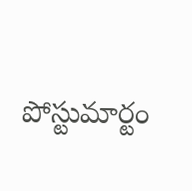పోస్టుమార్టం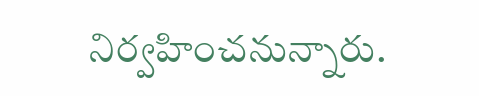నిర్వహించనున్నారు.